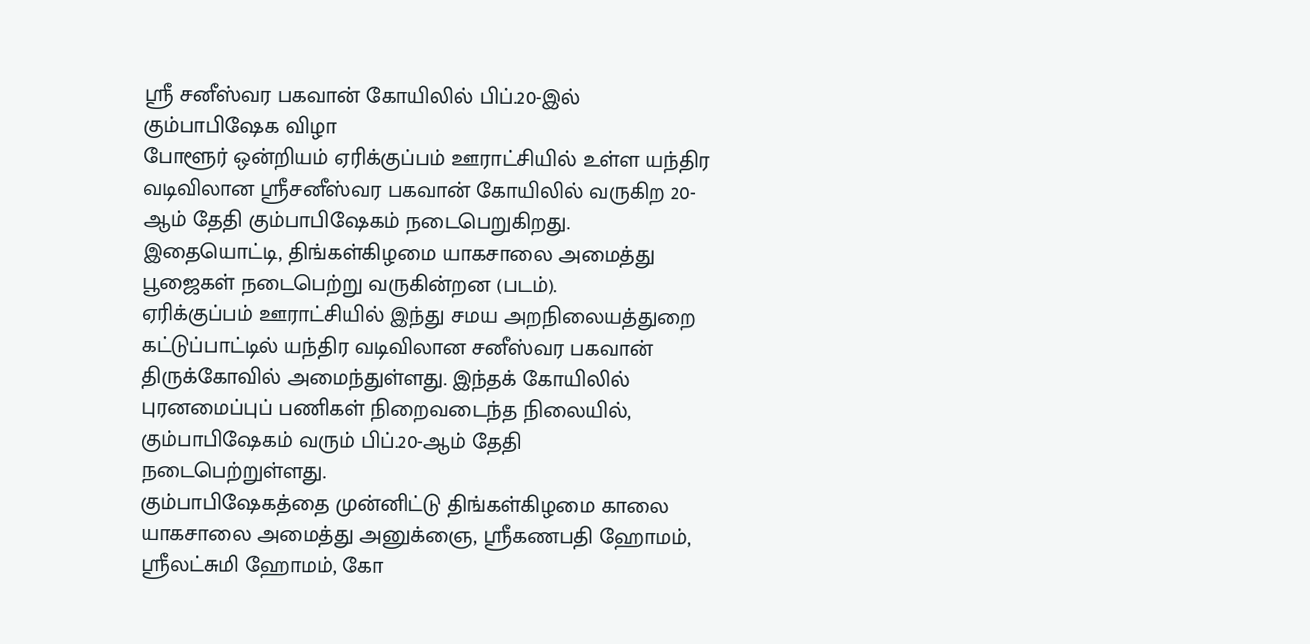ஸ்ரீ சனீஸ்வர பகவான் கோயிலில் பிப்.20-இல் கும்பாபிஷேக விழா
போளூர் ஒன்றியம் ஏரிக்குப்பம் ஊராட்சியில் உள்ள யந்திர வடிவிலான ஸ்ரீசனீஸ்வர பகவான் கோயிலில் வருகிற 20-ஆம் தேதி கும்பாபிஷேகம் நடைபெறுகிறது.
இதையொட்டி, திங்கள்கிழமை யாகசாலை அமைத்து பூஜைகள் நடைபெற்று வருகின்றன (படம்).
ஏரிக்குப்பம் ஊராட்சியில் இந்து சமய அறநிலையத்துறை கட்டுப்பாட்டில் யந்திர வடிவிலான சனீஸ்வர பகவான் திருக்கோவில் அமைந்துள்ளது. இந்தக் கோயிலில்
புரனமைப்புப் பணிகள் நிறைவடைந்த நிலையில், கும்பாபிஷேகம் வரும் பிப்.20-ஆம் தேதி நடைபெற்றுள்ளது.
கும்பாபிஷேகத்தை முன்னிட்டு திங்கள்கிழமை காலை யாகசாலை அமைத்து அனுக்ஞை, ஸ்ரீகணபதி ஹோமம், ஸ்ரீலட்சுமி ஹோமம், கோ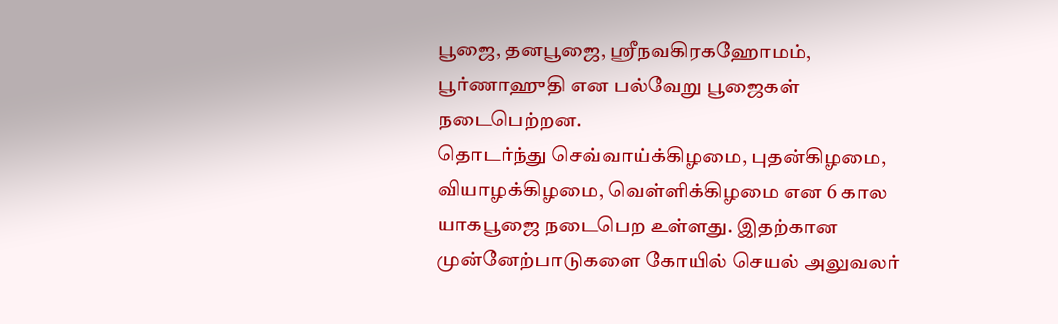பூஜை, தனபூஜை, ஸ்ரீநவகிரகஹோமம், பூர்ணாஹுதி என பல்வேறு பூஜைகள் நடைபெற்றன.
தொடர்ந்து செவ்வாய்க்கிழமை, புதன்கிழமை, வியாழக்கிழமை, வெள்ளிக்கிழமை என 6 கால யாகபூஜை நடைபெற உள்ளது. இதற்கான முன்னேற்பாடுகளை கோயில் செயல் அலுவலர்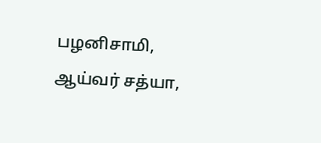பழனிசாமி, ஆய்வர் சத்யா,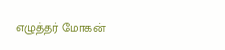எழுத்தர் மோகன்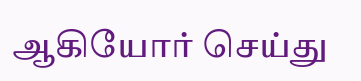ஆகியோர் செய்து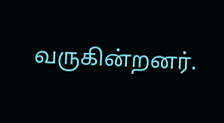வருகின்றனர்.